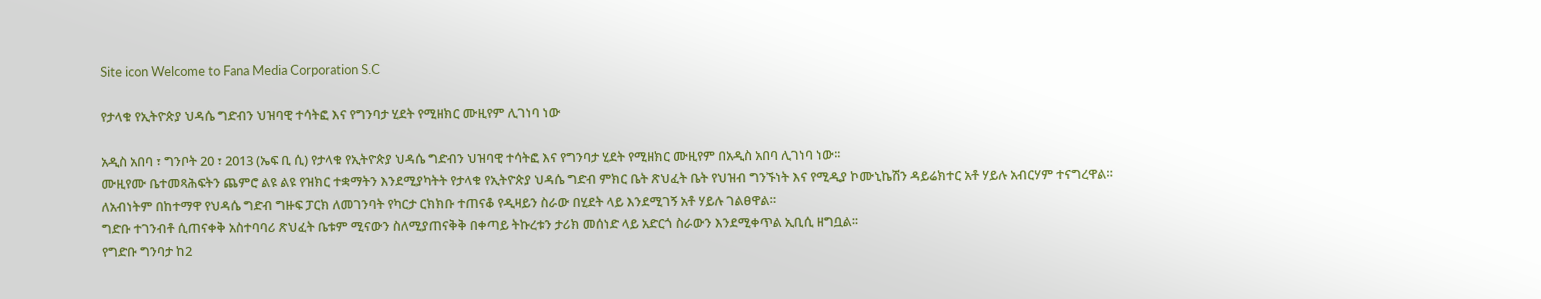Site icon Welcome to Fana Media Corporation S.C

የታላቁ የኢትዮጵያ ህዳሴ ግድብን ህዝባዊ ተሳትፎ እና የግንባታ ሂደት የሚዘክር ሙዚየም ሊገነባ ነው

አዲስ አበባ ፣ ግንቦት 20 ፣ 2013 (ኤፍ ቢ ሲ) የታላቁ የኢትዮጵያ ህዳሴ ግድብን ህዝባዊ ተሳትፎ እና የግንባታ ሂደት የሚዘክር ሙዚየም በአዲስ አበባ ሊገነባ ነው፡፡
ሙዚየሙ ቤተመጻሕፍትን ጨምሮ ልዩ ልዩ የዝክር ተቋማትን እንደሚያካትት የታላቁ የኢትዮጵያ ህዳሴ ግድብ ምክር ቤት ጽህፈት ቤት የህዝብ ግንኙነት እና የሚዲያ ኮሙኒኬሽን ዳይሬክተር አቶ ሃይሉ አብርሃም ተናግረዋል።
ለአብነትም በከተማዋ የህዳሴ ግድብ ግዙፍ ፓርክ ለመገንባት የካርታ ርክክቡ ተጠናቆ የዲዛይን ስራው በሂደት ላይ እንደሚገኝ አቶ ሃይሉ ገልፀዋል።
ግድቡ ተገንብቶ ሲጠናቀቅ አስተባባሪ ጽህፈት ቤቱም ሚናውን ስለሚያጠናቅቅ በቀጣይ ትኩረቱን ታሪክ መሰነድ ላይ አድርጎ ስራውን እንደሚቀጥል ኢቢሲ ዘግቧል፡፡
የግድቡ ግንባታ ከ2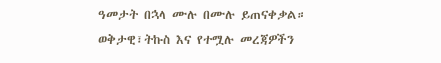ዓመታት በኋላ ሙሉ በሙሉ ይጠናቀቃል።
ወቅታዊ፣ትኩስ እና የተሟሉ መረጃዎችን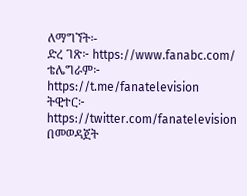ለማግኘት፡-
ድረ ገጽ፦ https://www.fanabc.com/
ቴሌግራም፦ https://t.me/fanatelevision
ትዊተር፦ https://twitter.com/fanatelevision በመወዳጀት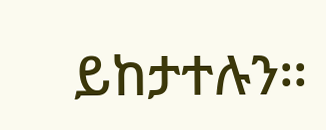ይከታተሉን፡፡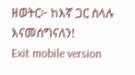ዘወትር፦ ከእኛ ጋር ስላሉ እናመሰግናለን!
Exit mobile version